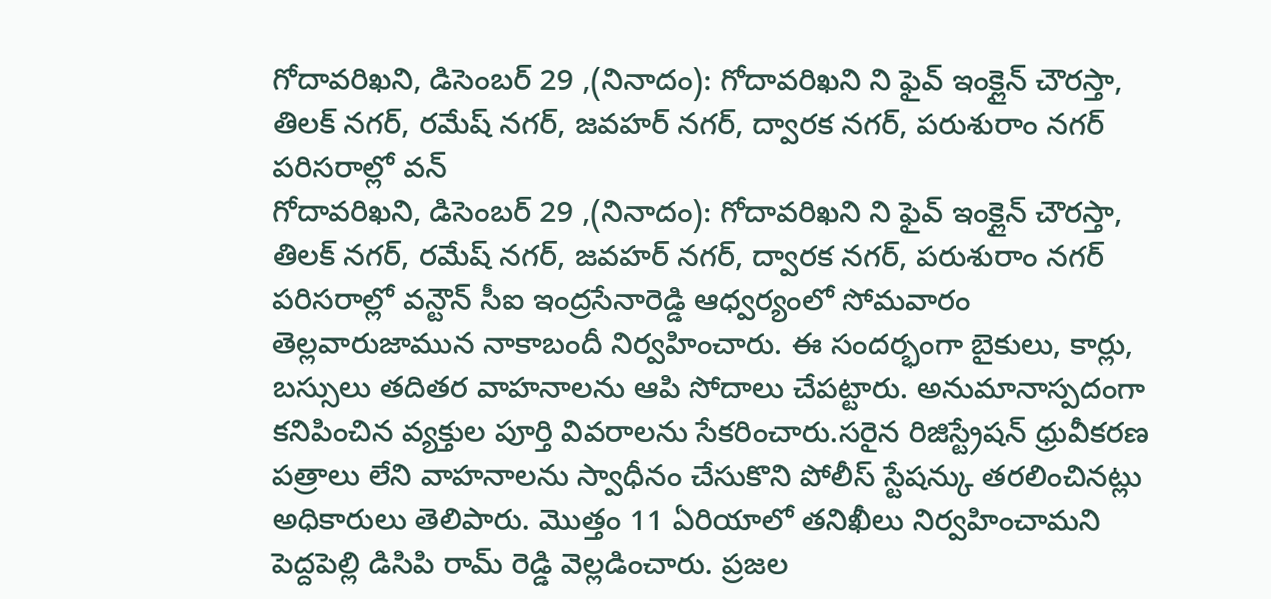గోదావరిఖని, డిసెంబర్ 29 ,(నినాదం): గోదావరిఖని ని ఫైవ్ ఇంక్లైన్ చౌరస్తా, తిలక్ నగర్, రమేష్ నగర్, జవహర్ నగర్, ద్వారక నగర్, పరుశురాం నగర్ పరిసరాల్లో వన్
గోదావరిఖని, డిసెంబర్ 29 ,(నినాదం): గోదావరిఖని ని ఫైవ్ ఇంక్లైన్ చౌరస్తా, తిలక్ నగర్, రమేష్ నగర్, జవహర్ నగర్, ద్వారక నగర్, పరుశురాం నగర్ పరిసరాల్లో వన్టౌన్ సీఐ ఇంద్రసేనారెడ్డి ఆధ్వర్యంలో సోమవారం తెల్లవారుజామున నాకాబందీ నిర్వహించారు. ఈ సందర్భంగా బైకులు, కార్లు, బస్సులు తదితర వాహనాలను ఆపి సోదాలు చేపట్టారు. అనుమానాస్పదంగా కనిపించిన వ్యక్తుల పూర్తి వివరాలను సేకరించారు.సరైన రిజిస్ట్రేషన్ ధ్రువీకరణ పత్రాలు లేని వాహనాలను స్వాధీనం చేసుకొని పోలీస్ స్టేషన్కు తరలించినట్లు అధికారులు తెలిపారు. మొత్తం 11 ఏరియాలో తనిఖీలు నిర్వహించామని పెద్దపెల్లి డిసిపి రామ్ రెడ్డి వెల్లడించారు. ప్రజల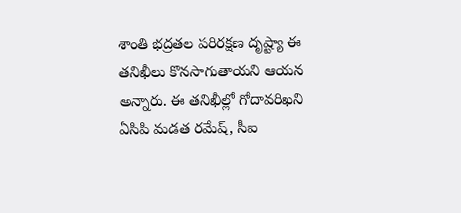శాంతి భద్రతల పరిరక్షణ దృష్ట్యా ఈ తనిఖీలు కొనసాగుతాయని ఆయన అన్నారు. ఈ తనిఖీల్లో గోదావరిఖని ఏసిపి మడత రమేష్, సీఐ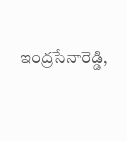ఇంద్రసేనారెడ్డి,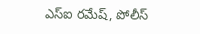ఎస్ఐ రమేష్, పోలీస్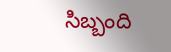సిబ్బంది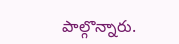పాల్గొన్నారు.